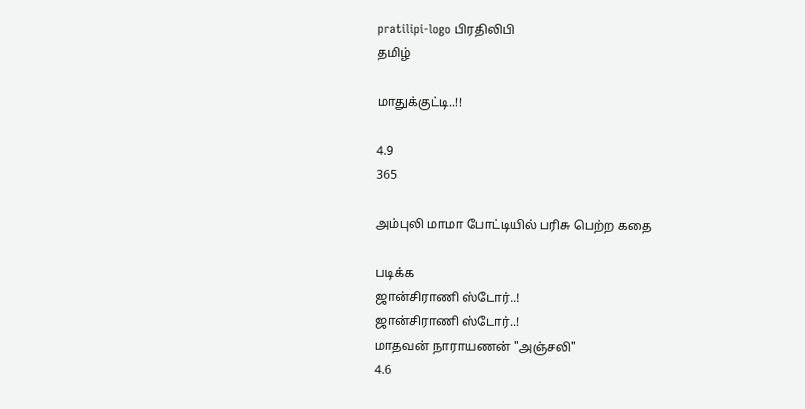pratilipi-logo பிரதிலிபி
தமிழ்

மாதுக்குட்டி..!!

4.9
365

அம்புலி மாமா போட்டியில் பரிசு பெற்ற கதை

படிக்க
ஜான்சிராணி ஸ்டோர்..!
ஜான்சிராணி ஸ்டோர்..!
மாதவன் நாராயணன் "அஞ்சலி"
4.6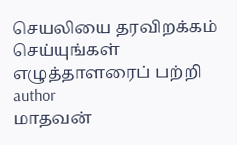செயலியை தரவிறக்கம் செய்யுங்கள்
எழுத்தாளரைப் பற்றி
author
மாதவன்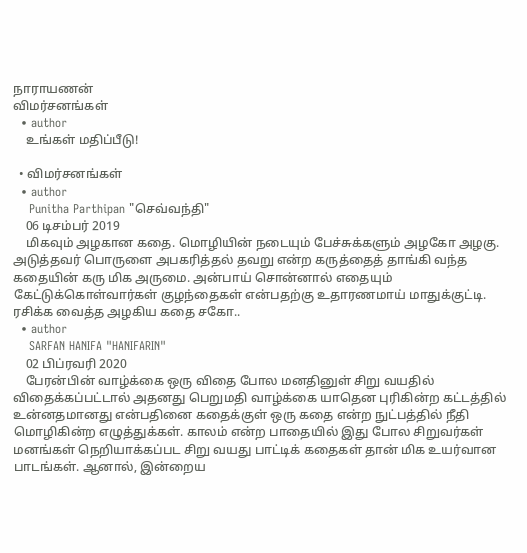நாராயணன்
விமர்சனங்கள்
  • author
    உங்கள் மதிப்பீடு!

  • விமர்சனங்கள்
  • author
    Punitha Parthipan "செவ்வந்தி"
    06 டிசம்பர் 2019
    மிகவும் அழகான கதை. மொழியின் நடையும் பேச்சுக்களும் அழகோ அழகு. அடுத்தவர் பொருளை அபகரித்தல் தவறு என்ற கருத்தைத் தாங்கி வந்த கதையின் கரு மிக அருமை. அன்பாய் சொன்னால் எதையும் கேட்டுக்கொள்வார்கள் குழந்தைகள் என்பதற்கு உதாரணமாய் மாதுக்குட்டி. ரசிக்க வைத்த அழகிய கதை சகோ..
  • author
    SARFAN HANIFA "HANIFARIN"
    02 பிப்ரவரி 2020
    பேரன்பின் வாழ்க்கை ஒரு விதை போல மனதினுள் சிறு வயதில் விதைக்கப்பட்டால் அதனது பெறுமதி வாழ்க்கை யாதென புரிகின்ற கட்டத்தில்  உன்னதமானது என்பதினை கதைக்குள் ஒரு கதை என்ற நுட்பத்தில் நீதி மொழிகின்ற எழுத்துக்கள். காலம் என்ற பாதையில் இது போல சிறுவர்கள் மனங்கள் நெறியாக்கப்பட சிறு வயது பாட்டிக் கதைகள் தான் மிக உயர்வான பாடங்கள். ஆனால், இன்றைய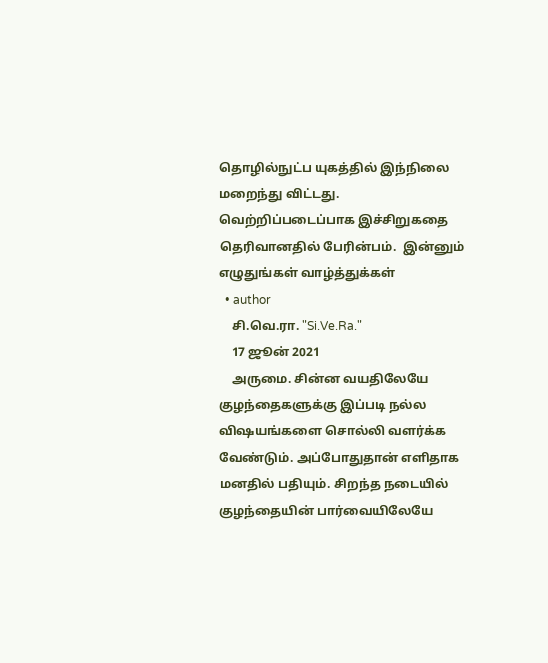தொழில்நுட்ப யுகத்தில் இந்நிலை மறைந்து விட்டது.  வெற்றிப்படைப்பாக இச்சிறுகதை தெரிவானதில் பேரின்பம்.  இன்னும் எழுதுங்கள் வாழ்த்துக்கள்
  • author
    சி.வெ.ரா. "Si.Ve.Ra."
    17 ஜூன் 2021
    அருமை. சின்ன வயதிலேயே குழந்தைகளுக்கு இப்படி நல்ல விஷயங்களை சொல்லி வளர்க்க வேண்டும். அப்போதுதான் எளிதாக மனதில் பதியும். சிறந்த நடையில் குழந்தையின் பார்வையிலேயே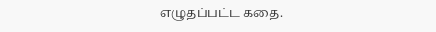எழுதப்பட்ட கதை.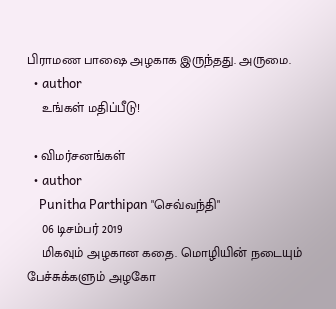பிராமண பாஷை அழகாக இருந்தது. அருமை.
  • author
    உங்கள் மதிப்பீடு!

  • விமர்சனங்கள்
  • author
    Punitha Parthipan "செவ்வந்தி"
    06 டிசம்பர் 2019
    மிகவும் அழகான கதை. மொழியின் நடையும் பேச்சுக்களும் அழகோ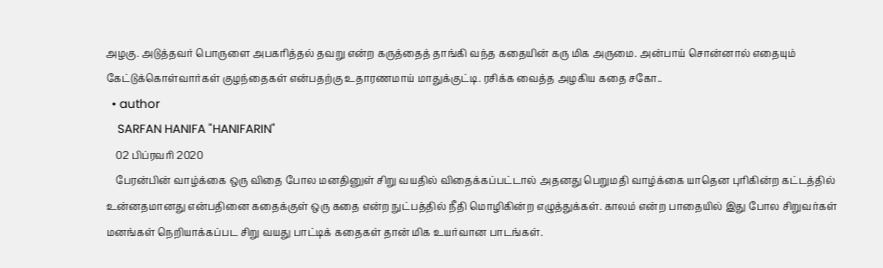அழகு. அடுத்தவர் பொருளை அபகரித்தல் தவறு என்ற கருத்தைத் தாங்கி வந்த கதையின் கரு மிக அருமை. அன்பாய் சொன்னால் எதையும் கேட்டுக்கொள்வார்கள் குழந்தைகள் என்பதற்கு உதாரணமாய் மாதுக்குட்டி. ரசிக்க வைத்த அழகிய கதை சகோ..
  • author
    SARFAN HANIFA "HANIFARIN"
    02 பிப்ரவரி 2020
    பேரன்பின் வாழ்க்கை ஒரு விதை போல மனதினுள் சிறு வயதில் விதைக்கப்பட்டால் அதனது பெறுமதி வாழ்க்கை யாதென புரிகின்ற கட்டத்தில்  உன்னதமானது என்பதினை கதைக்குள் ஒரு கதை என்ற நுட்பத்தில் நீதி மொழிகின்ற எழுத்துக்கள். காலம் என்ற பாதையில் இது போல சிறுவர்கள் மனங்கள் நெறியாக்கப்பட சிறு வயது பாட்டிக் கதைகள் தான் மிக உயர்வான பாடங்கள்.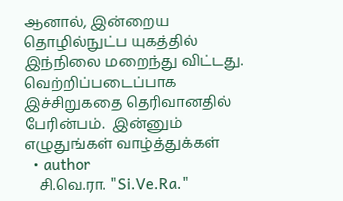ஆனால், இன்றைய தொழில்நுட்ப யுகத்தில் இந்நிலை மறைந்து விட்டது.  வெற்றிப்படைப்பாக இச்சிறுகதை தெரிவானதில் பேரின்பம்.  இன்னும் எழுதுங்கள் வாழ்த்துக்கள்
  • author
    சி.வெ.ரா. "Si.Ve.Ra."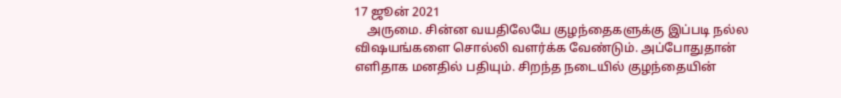17 ஜூன் 2021
    அருமை. சின்ன வயதிலேயே குழந்தைகளுக்கு இப்படி நல்ல விஷயங்களை சொல்லி வளர்க்க வேண்டும். அப்போதுதான் எளிதாக மனதில் பதியும். சிறந்த நடையில் குழந்தையின்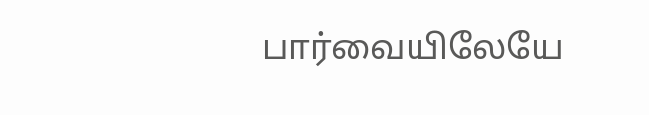பார்வையிலேயே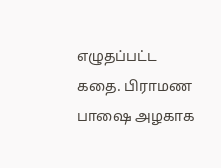எழுதப்பட்ட கதை. பிராமண பாஷை அழகாக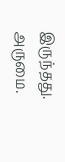இருந்தது. அருமை.